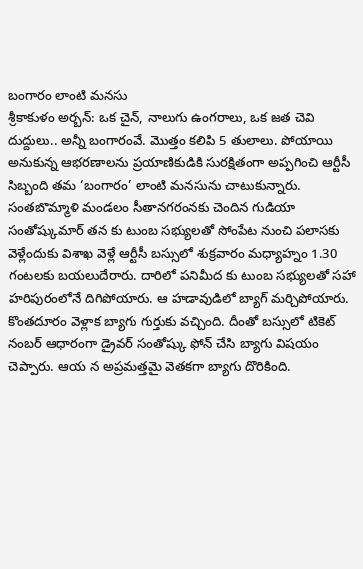బంగారం లాంటి మనసు
శ్రీకాకుళం అర్బన్: ఒక చైన్, నాలుగు ఉంగరాలు, ఒక జత చెవి దుద్దులు.. అన్నీ బంగారంవే. మొత్తం కలిపి 5 తులాలు. పోయాయి అనుకున్న ఆభరణాలను ప్రయాణికుడికి సురక్షితంగా అప్పగించి ఆర్టీసీ సిబ్బంది తమ ‘బంగారం’ లాంటి మనసును చాటుకున్నారు. సంతబొమ్మాళి మండలం సీతానగరంనకు చెందిన గుడియా సంతోష్కుమార్ తన కు టుంబ సభ్యులతో సోంపేట నుంచి పలాసకు వెళ్లేందుకు విశాఖ వెళ్లే ఆర్టీసీ బస్సులో శుక్రవారం మధ్యాహ్నం 1.30 గంటలకు బయలుదేరారు. దారిలో పనిమీద కు టుంబ సభ్యులతో సహా హరిపురంలోనే దిగిపోయారు. ఆ హడావుడిలో బ్యాగ్ మర్చిపోయారు. కొంతదూరం వెళ్లాక బ్యాగు గుర్తుకు వచ్చింది. దీంతో బస్సులో టికెట్ నంబర్ ఆధారంగా డ్రైవర్ సంతోష్కు ఫోన్ చేసి బ్యాగు విషయం చెప్పారు. ఆయ న అప్రమత్తమై వెతకగా బ్యాగు దొరికింది.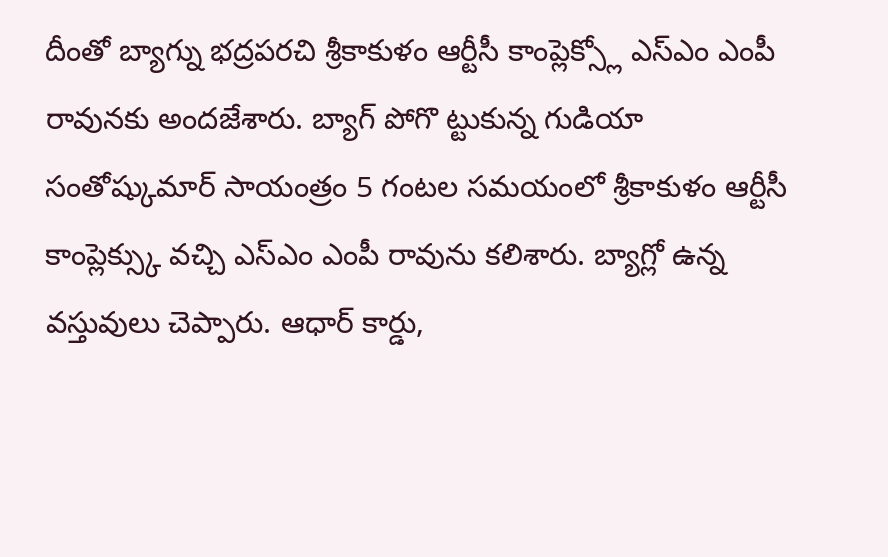దీంతో బ్యాగ్ను భద్రపరచి శ్రీకాకుళం ఆర్టీసీ కాంప్లెక్స్లో ఎస్ఎం ఎంపీ రావునకు అందజేశారు. బ్యాగ్ పోగొ ట్టుకున్న గుడియా సంతోష్కుమార్ సాయంత్రం 5 గంటల సమయంలో శ్రీకాకుళం ఆర్టీసీ కాంప్లెక్స్కు వచ్చి ఎస్ఎం ఎంపీ రావును కలిశారు. బ్యాగ్లో ఉన్న వస్తువులు చెప్పారు. ఆధార్ కార్డు,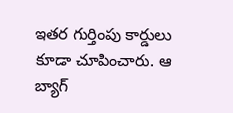ఇతర గుర్తింపు కార్డులు కూడా చూపించారు. ఆ బ్యాగ్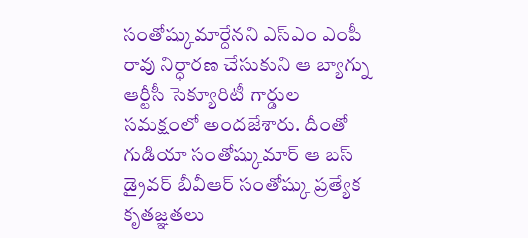సంతోష్కుమార్దేనని ఎస్ఎం ఎంపీ రావు నిర్ధారణ చేసుకుని ఆ బ్యాగ్ను ఆర్టీసీ సెక్యూరిటీ గార్డుల సమక్షంలో అందజేశారు. దీంతో గుడియా సంతోష్కుమార్ ఆ బస్ డ్రైవర్ బీవీఆర్ సంతోష్కు ప్రత్యేక కృతజ్ఞతలు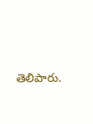తెలిపారు.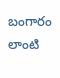బంగారం లాంటి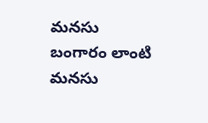మనసు
బంగారం లాంటి మనసు